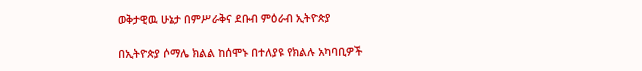ወቅታዊዉ ሁኔታ በምሥራቅና ደቡብ ምዕራብ ኢትዮጵያ

በኢትዮጵያ ሶማሌ ክልል ከሰሞኑ በተለያዩ የክልሉ አካባቢዎች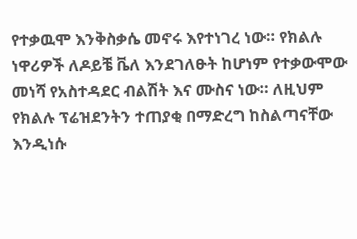የተቃዉሞ እንቅስቃሴ መኖሩ እየተነገረ ነው። የክልሉ ነዋሪዎች ለዶይቼ ቬለ እንደገለፁት ከሆነም የተቃውሞው መነሻ የአስተዳደር ብልሽት እና ሙስና ነው። ለዚህም የክልሉ ፕሬዝደንትን ተጠያቂ በማድረግ ከስልጣናቸው እንዲነሱ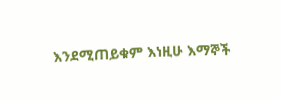እንደሚጠይቁም እነዚሁ እማኞች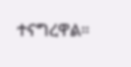ተናግረዋል።